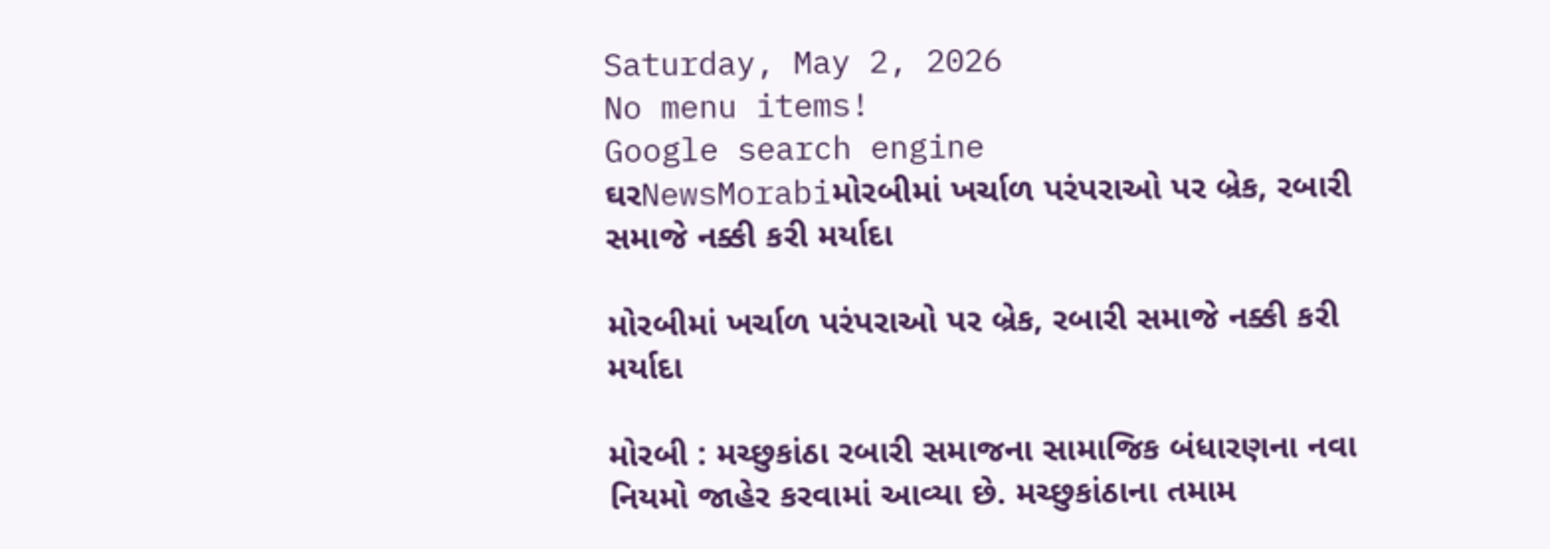Saturday, May 2, 2026
No menu items!
Google search engine
ઘરNewsMorabiમોરબીમાં ખર્ચાળ પરંપરાઓ પર બ્રેક, રબારી સમાજે નક્કી કરી મર્યાદા

મોરબીમાં ખર્ચાળ પરંપરાઓ પર બ્રેક, રબારી સમાજે નક્કી કરી મર્યાદા

મોરબી : મચ્છુકાંઠા રબારી સમાજના સામાજિક બંધારણના નવા નિયમો જાહેર કરવામાં આવ્યા છે. મચ્છુકાંઠાના તમામ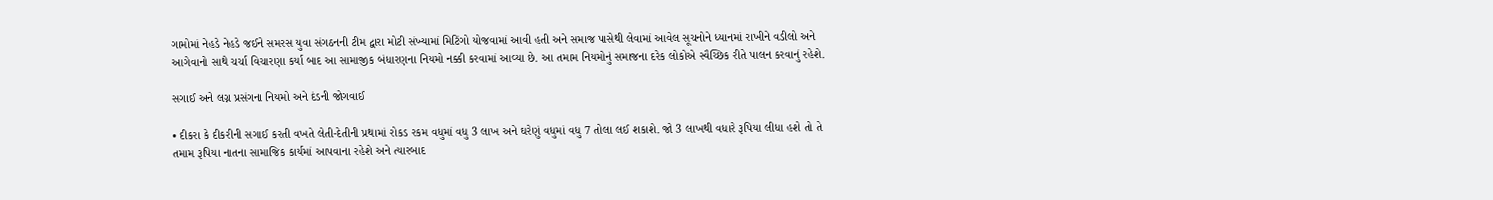ગામોમાં નેહડે નેહડે જઈને સમરસ યુવા સંગઠનની ટીમ દ્વારા મોટી સંખ્યામાં મિટિંગો યોજવામાં આવી હતી અને સમાજ પાસેથી લેવામાં આવેલ સૂચનોને ધ્યાનમાં રાખીને વડીલો અને આગેવાનો સાથે ચર્ચા વિચારણા કર્યા બાદ આ સામાજીક બંધારણના નિયમો નક્કી કરવામાં આવ્યા છે. આ તમામ નિયમોનું સમાજના દરેક લોકોએ સ્વૈચ્છિક રીતે પાલન કરવાનું રહેશે.

સગાઈ અને લગ્ન પ્રસંગના નિયમો અને દંડની જોગવાઈ

• દીકરા કે દીકરીની સગાઈ કરતી વખતે લેતી-દેતીની પ્રથામાં રોકડ રકમ વધુમાં વધુ 3 લાખ અને ઘરેણું વધુમાં વધુ 7 તોલા લઈ શકાશે. જો 3 લાખથી વધારે રૂપિયા લીધા હશે તો તે તમામ રૂપિયા નાતના સામાજિક કાર્યમાં આપવાના રહેશે અને ત્યારબાદ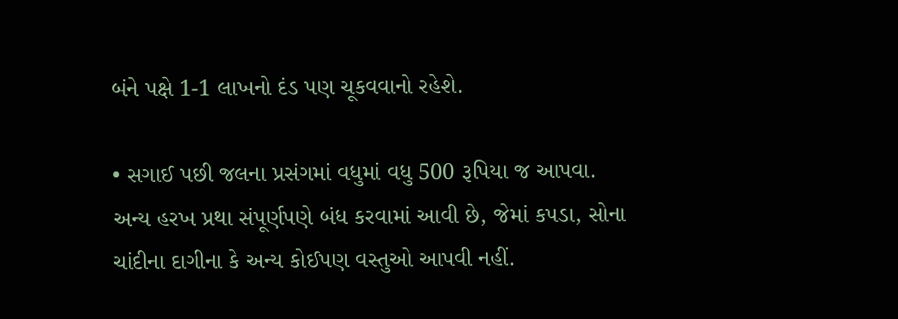બંને પક્ષે 1-1 લાખનો દંડ પણ ચૂકવવાનો રહેશે.

• સગાઈ પછી જલના પ્રસંગમાં વધુમાં વધુ 500 રૂપિયા જ આપવા. અન્ય હરખ પ્રથા સંપૂર્ણપણે બંધ કરવામાં આવી છે, જેમાં કપડા, સોના ચાંદીના દાગીના કે અન્ય કોઈપણ વસ્તુઓ આપવી નહીં.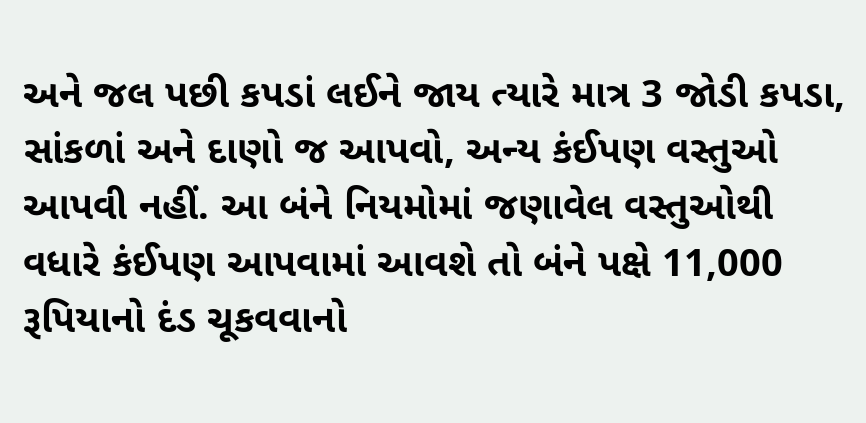અને જલ પછી કપડાં લઈને જાય ત્યારે માત્ર 3 જોડી કપડા, સાંકળાં અને દાણો જ આપવો, અન્ય કંઈપણ વસ્તુઓ આપવી નહીં. આ બંને નિયમોમાં જણાવેલ વસ્તુઓથી વધારે કંઈપણ આપવામાં આવશે તો બંને પક્ષે 11,000 રૂપિયાનો દંડ ચૂકવવાનો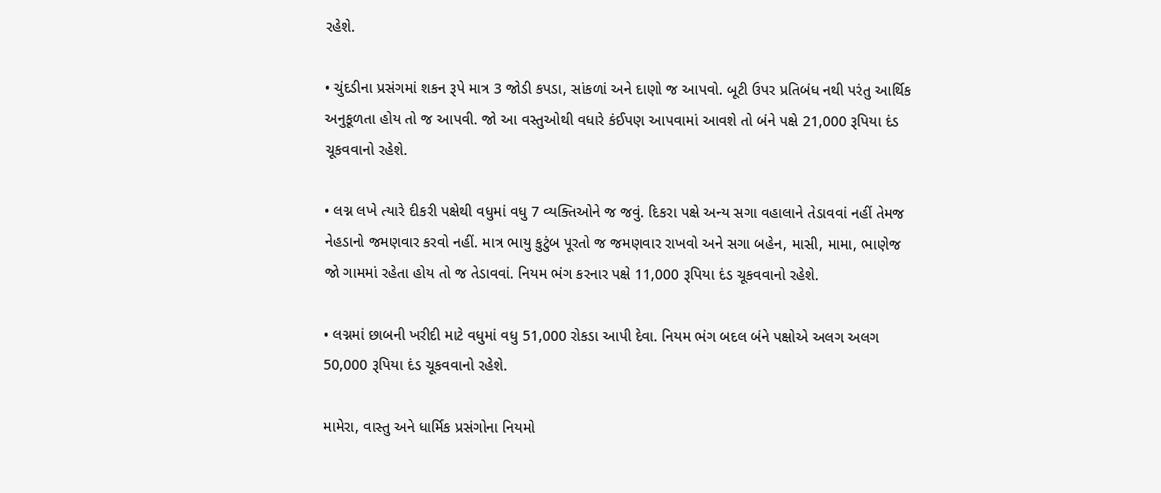રહેશે.

• ચુંદડીના પ્રસંગમાં શકન રૂપે માત્ર 3 જોડી કપડા, સાંકળાં અને દાણો જ આપવો. બૂટી ઉપર પ્રતિબંધ નથી પરંતુ આર્થિક અનુકૂળતા હોય તો જ આપવી. જો આ વસ્તુઓથી વધારે કંઈપણ આપવામાં આવશે તો બંને પક્ષે 21,000 રૂપિયા દંડ ચૂકવવાનો રહેશે.

• લગ્ન લખે ત્યારે દીકરી પક્ષેથી વધુમાં વધુ 7 વ્યક્તિઓને જ જવું. દિકરા પક્ષે અન્ય સગા વહાલાને તેડાવવાં નહીં તેમજ નેહડાનો જમણવાર કરવો નહીં. માત્ર ભાયુ કુટુંબ પૂરતો જ જમણવાર રાખવો અને સગા બહેન, માસી, મામા, ભાણેજ જો ગામમાં રહેતા હોય તો જ તેડાવવાં. નિયમ ભંગ કરનાર પક્ષે 11,000 રૂપિયા દંડ ચૂકવવાનો રહેશે.

• લગ્નમાં છાબની ખરીદી માટે વધુમાં વધુ 51,000 રોકડા આપી દેવા. નિયમ ભંગ બદલ બંને પક્ષોએ અલગ અલગ 50,000 રૂપિયા દંડ ચૂકવવાનો રહેશે.

મામેરા, વાસ્તુ અને ધાર્મિક પ્રસંગોના નિયમો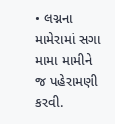• લગ્નના મામેરામાં સગા મામા મામીને જ પહેરામણી કરવી.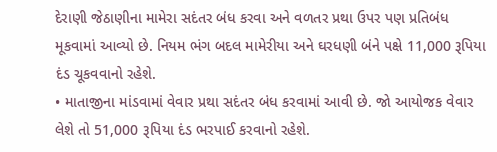દેરાણી જેઠાણીના મામેરા સદંતર બંધ કરવા અને વળતર પ્રથા ઉપર પણ પ્રતિબંધ મૂકવામાં આવ્યો છે. નિયમ ભંગ બદલ મામેરીયા અને ઘરધણી બંને પક્ષે 11,000 રૂપિયા દંડ ચૂકવવાનો રહેશે.
• માતાજીના માંડવામાં વેવાર પ્રથા સદંતર બંધ કરવામાં આવી છે. જો આયોજક વેવાર લેશે તો 51,000 રૂપિયા દંડ ભરપાઈ કરવાનો રહેશે.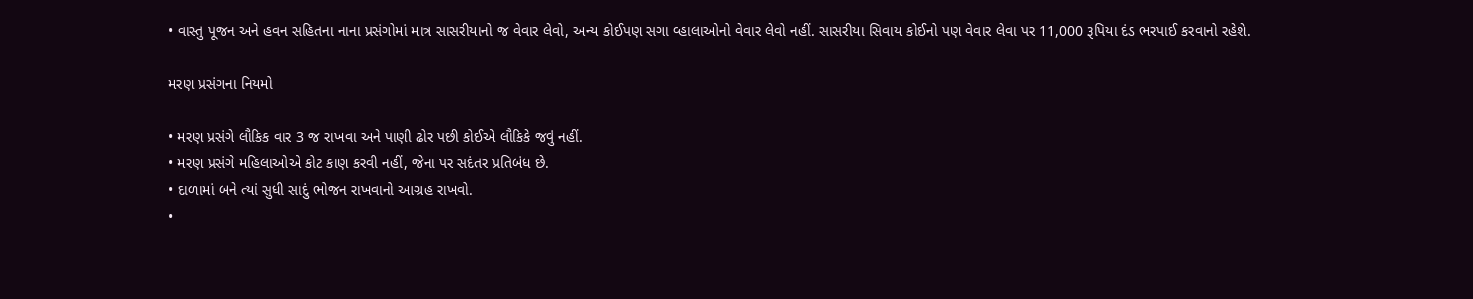• વાસ્તુ પૂજન અને હવન સહિતના નાના પ્રસંગોમાં માત્ર સાસરીયાનો જ વેવાર લેવો, અન્ય કોઈપણ સગા વ્હાલાઓનો વેવાર લેવો નહીં. સાસરીયા સિવાય કોઈનો પણ વેવાર લેવા પર 11,000 રૂપિયા દંડ ભરપાઈ કરવાનો રહેશે.

મરણ પ્રસંગના નિયમો

• મરણ પ્રસંગે લૌકિક વાર 3 જ રાખવા અને પાણી ઢોર પછી કોઈએ લૌકિકે જવું નહીં.
• મરણ પ્રસંગે મહિલાઓએ કોટ કાણ કરવી નહીં, જેના પર સદંતર પ્રતિબંધ છે.
• દાળામાં બને ત્યાં સુધી સાદું ભોજન રાખવાનો આગ્રહ રાખવો.
•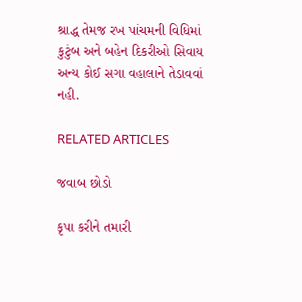શ્રાદ્ધ તેમજ રખ પાંચમની વિધિમાં કુટુંબ અને બહેન દિકરીઓ સિવાય અન્ય કોઈ સગા વહાલાને તેડાવવાં નહી.

RELATED ARTICLES

જવાબ છોડો

કૃપા કરીને તમારી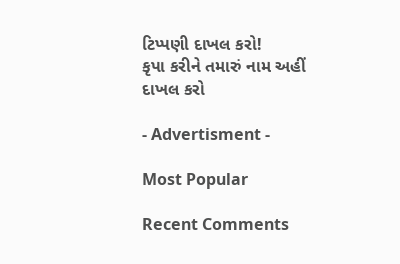ટિપ્પણી દાખલ કરો!
કૃપા કરીને તમારું નામ અહીં દાખલ કરો

- Advertisment -

Most Popular

Recent Comments